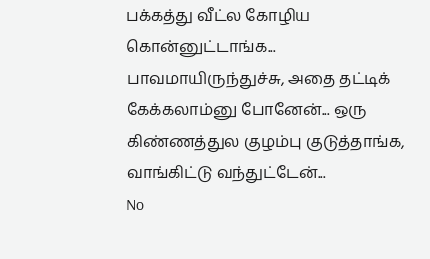பக்கத்து வீட்ல கோழிய கொன்னுட்டாங்க... பாவமாயிருந்துச்சு, அதை தட்டிக் கேக்கலாம்னு போனேன்... ஒரு கிண்ணத்துல குழம்பு குடுத்தாங்க, வாங்கிட்டு வந்துட்டேன்...
No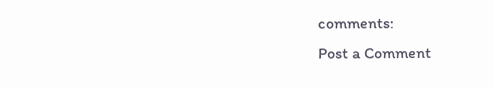comments:
Post a Comment